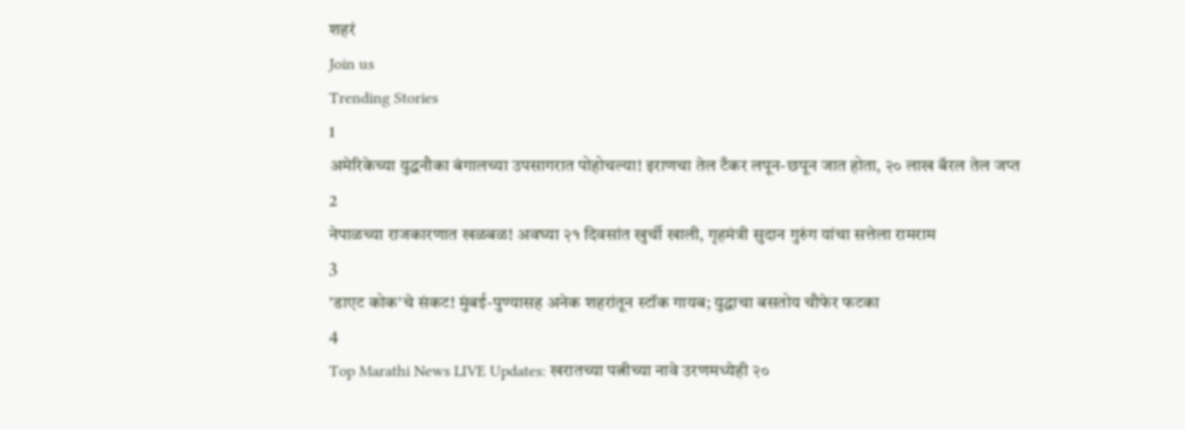शहरं
Join us
Trending Stories
1
अमेरिकेच्या युद्धनौका बंगालच्या उपसागरात पोहोचल्या! इराणचा तेल टँकर लपून-छपून जात होता, २० लाख बॅरल तेल जप्त
2
नेपाळच्या राजकारणात खळबळ! अवघ्या २१ दिवसांत खुर्ची खाली, गृहमंत्री सुदान गुरुंग यांचा सत्तेला रामराम
3
'डाएट कोक'चे संकट! मुंबई-पुण्यासह अनेक शहरांतून स्टॉक गायब; युद्धाचा बसतोय चौफेर फटका
4
Top Marathi News LIVE Updates: खरातच्या पत्नीच्या नावे उरणमध्येही २०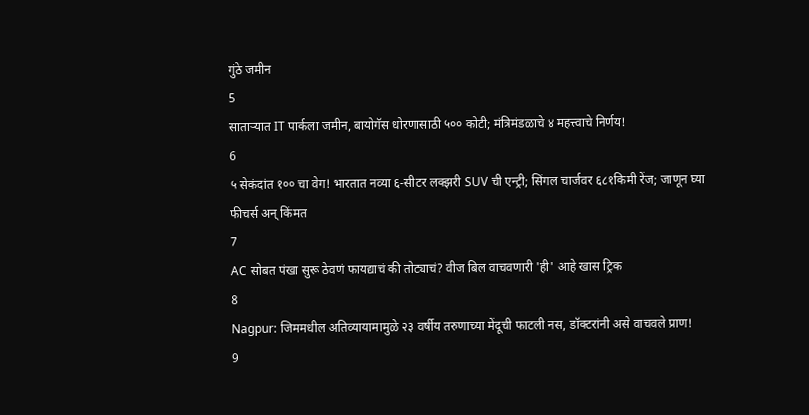गुंठे जमीन
5
साताऱ्यात IT पार्कला जमीन, बायोगॅस धोरणासाठी ५०० कोटी; मंत्रिमंडळाचे ४ महत्त्वाचे निर्णय!
6
५ सेकंदांत १०० चा वेग! भारतात नव्या ६-सीटर लक्झरी SUV ची एन्ट्री; सिंगल चार्जवर ६८१किमी रेंज; जाणून घ्या फीचर्स अन् किंमत
7
AC सोबत पंखा सुरू ठेवणं फायद्याचं की तोट्याचं? वीज बिल वाचवणारी 'ही' आहे खास ट्रिक
8
Nagpur: जिममधील अतिव्यायामामुळे २३ वर्षीय तरुणाच्या मेंदूची फाटली नस, डॉक्टरांनी असे वाचवले प्राण!
9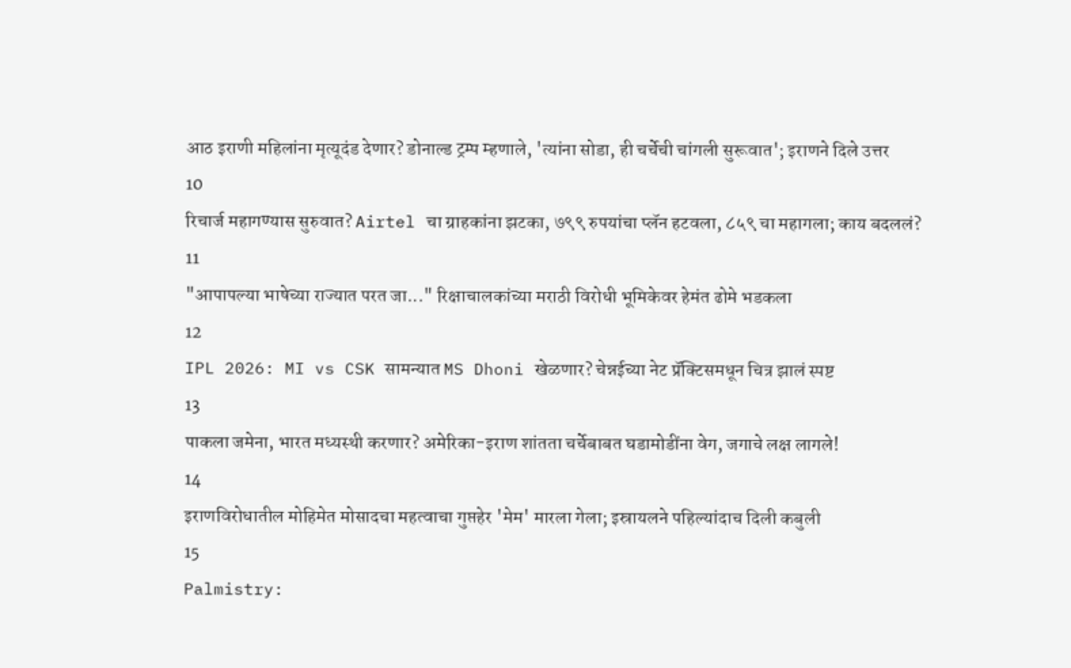आठ इराणी महिलांना मृत्यूदंड देणार? डोनाल्ड ट्रम्प म्हणाले, 'त्यांना सोडा, ही चर्चेची चांगली सुरूवात'; इराणने दिले उत्तर
10
रिचार्ज महागण्यास सुरुवात? Airtel चा ग्राहकांना झटका, ७९९ रुपयांचा प्लॅन हटवला, ८५९ चा महागला; काय बदललं?
11
"आपापल्या भाषेच्या राज्यात परत जा..." रिक्षाचालकांच्या मराठी विरोधी भूमिकेवर हेमंत ढोमे भडकला
12
IPL 2026: MI vs CSK सामन्यात MS Dhoni खेळणार? चेन्नईच्या नेट प्रॅक्टिसमधून चित्र झालं स्पष्ट
13
पाकला जमेना, भारत मध्यस्थी करणार? अमेरिका-इराण शांतता चर्चेबाबत घडामोडींना वेग, जगाचे लक्ष लागले!
14
इराणविरोधातील मोहिमेत मोसादचा महत्वाचा गुप्तहेर 'मेम' मारला गेला; इस्रायलने पहिल्यांदाच दिली कबुली
15
Palmistry: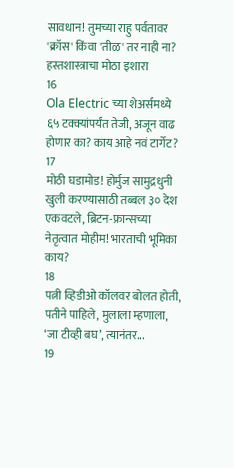सावधान! तुमच्या राहु पर्वतावर 'क्रॉस' किंवा 'तीळ' तर नाही ना? हस्तशास्त्राचा मोठा इशारा
16
Ola Electric च्या शेअर्समध्ये ६५ टक्क्यांपर्यंत तेजी, अजून वाढ होणार का? काय आहे नवं टार्गेट?
17
मोठी घडामोड! होर्मुज सामुद्रधुनी खुली करण्यासाठी तब्बल ३० देश एकवटले, ब्रिटन-फ्रान्सच्या नेतृत्वात मोहीम! भारताची भूमिका काय?
18
पत्नी व्हिडीओ कॉलवर बोलत होती, पतीने पाहिले, मुलाला म्हणाला, ‘जा टीव्ही बघ’, त्यानंतर...
19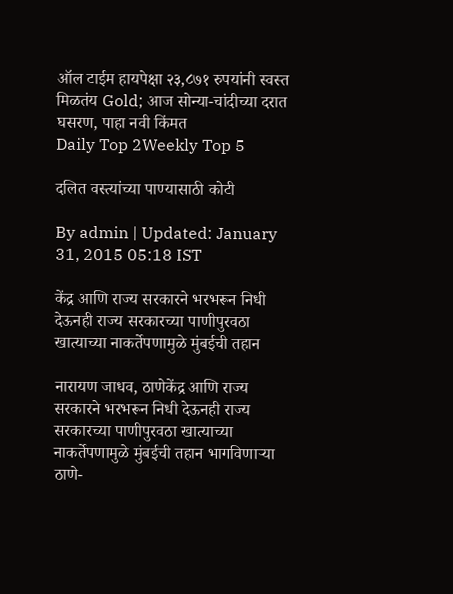ऑल टाईम हायपेक्षा २३,८७१ रुपयांनी स्वस्त मिळतंय Gold; आज सोन्या-चांदीच्या दरात घसरण, पाहा नवी किंमत
Daily Top 2Weekly Top 5

दलित वस्त्यांच्या पाण्यासाठी कोटी

By admin | Updated: January 31, 2015 05:18 IST

केंद्र आणि राज्य सरकारने भरभरून निधी देऊनही राज्य सरकारच्या पाणीपुरवठा खात्याच्या नाकर्तेपणामुळे मुंबईची तहान

नारायण जाधव, ठाणेकेंद्र आणि राज्य सरकारने भरभरून निधी देऊनही राज्य सरकारच्या पाणीपुरवठा खात्याच्या नाकर्तेपणामुळे मुंबईची तहान भागविणाऱ्या ठाणे-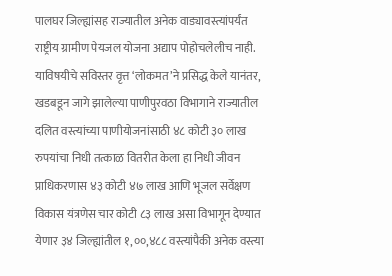पालघर जिल्ह्यांसह राज्यातील अनेक वाड्यावस्त्यांपर्यंत राष्ट्रीय ग्रामीण पेयजल योजना अद्याप पोहोचलेलीच नाही. याविषयीचे सविस्तर वृत्त ‘लोकमत’ने प्रसिद्ध केले यानंतर, खडबडून जागे झालेल्या पाणीपुरवठा विभागाने राज्यातील दलित वस्त्यांच्या पाणीयोजनांसाठी ४८ कोटी ३० लाख रुपयांचा निधी तत्काळ वितरीत केला हा निधी जीवन प्राधिकरणास ४३ कोटी ४७ लाख आणि भूजल सर्वेक्षण विकास यंत्रणेस चार कोटी ८३ लाख असा विभागून देण्यात येणार ३४ जिल्ह्यांतील १,००,४८८ वस्त्यांपैकी अनेक वस्त्या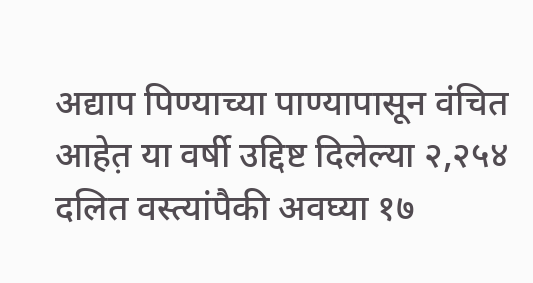अद्याप पिण्याच्या पाण्यापासून वंचित आहेत़ या वर्षी उद्दिष्ट दिलेल्या २,२५४ दलित वस्त्यांपैकी अवघ्या १७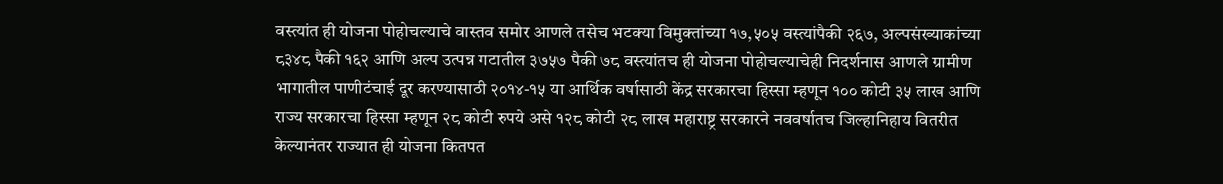वस्त्यांत ही योजना पोहोचल्याचे वास्तव समोर आणले तसेच भटक्या विमुक्तांच्या १७,५०५ वस्त्यांपैकी २६७, अल्पसंख्याकांच्या ८३४८ पैकी १६२ आणि अल्प उत्पन्न गटातील ३७५७ पैकी ७८ वस्त्यांतच ही योजना पोहोचल्याचेही निदर्शनास आणले ग्रामीण भागातील पाणीटंचाई दूर करण्यासाठी २०१४-१५ या आर्थिक वर्षासाठी केंद्र सरकारचा हिस्सा म्हणून १०० कोटी ३५ लाख आणि राज्य सरकारचा हिस्सा म्हणून २८ कोटी रुपये असे १२८ कोटी २८ लाख महाराष्ट्र सरकारने नववर्षातच जिल्हानिहाय वितरीत केल्यानंतर राज्यात ही योजना कितपत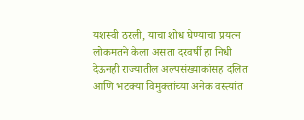यशस्वी ठरली, याचा शोध घेण्याचा प्रयत्न लोकमतने केला असता दरवर्षी हा निधी देऊनही राज्यातील अल्पसंख्याकांसह दलित आणि भटक्या विमुक्तांच्या अनेक वस्त्यांत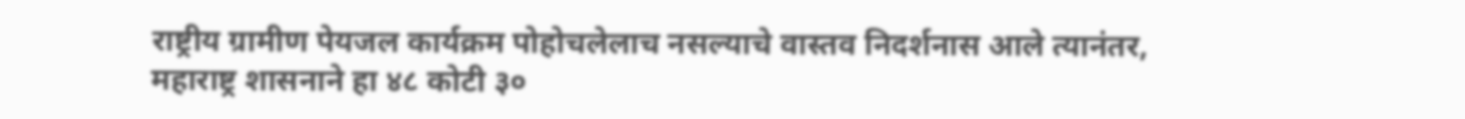राष्ट्रीय ग्रामीण पेयजल कार्यक्रम पोहोचलेलाच नसल्याचे वास्तव निदर्शनास आले त्यानंतर, महाराष्ट्र शासनाने हा ४८ कोटी ३०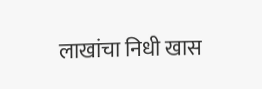लाखांचा निधी खास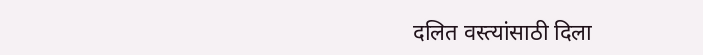दलित वस्त्यांसाठी दिला